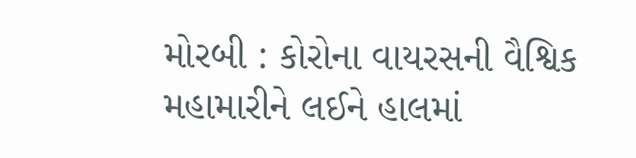મોરબી : કોરોના વાયરસની વૈશ્વિક મહામારીને લઈને હાલમાં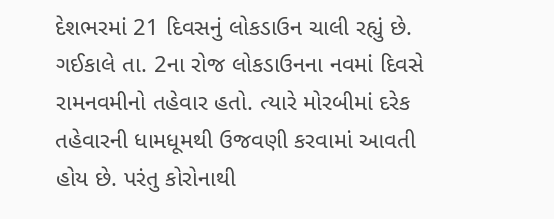દેશભરમાં 21 દિવસનું લોકડાઉન ચાલી રહ્યું છે. ગઈકાલે તા. 2ના રોજ લોકડાઉનના નવમાં દિવસે રામનવમીનો તહેવાર હતો. ત્યારે મોરબીમાં દરેક તહેવારની ધામધૂમથી ઉજવણી કરવામાં આવતી હોય છે. પરંતુ કોરોનાથી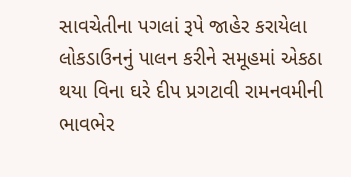સાવચેતીના પગલાં રૂપે જાહેર કરાયેલા લોકડાઉનનું પાલન કરીને સમૂહમાં એકઠા થયા વિના ઘરે દીપ પ્રગટાવી રામનવમીની ભાવભેર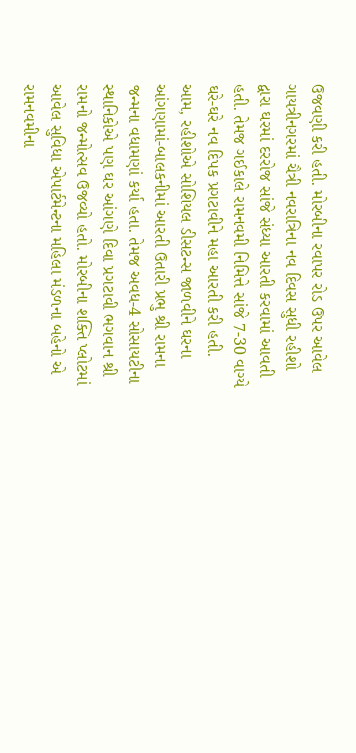ઉજવણી કરી હતી. મોરબીના રવાપર રોડ ઉપર આવેલ ગાયત્રીનગરમાં ચૈત્રી નવરાત્રિના નવ દિવસ સુધી રહીશો દ્વારા ઘરમાં દરરોજ સાંજે સંધ્યા આરતી કરવામાં આવતી હતી. તેમજ ગઈકાલે રામનવમી નિમિત્તે સાંજે 7-30 વાગ્યે ઘરે-ઘરે નવ દિપક પ્રગટાવીને મહા આરતી કરી હતી. આમ, રહીશોએ સોશિયલ ડીસટન્સ જાળવીને ઘરના આંગણામાં-બાલકનીમાં આરતી ઉતારી પ્રભુ શ્રી રામના જન્મના વધામણાં કર્યા હતા. તેમજ અવધ-4 સોસાયટીના સ્થાનિકોએ પણ ઘર આંગણે દિવા પ્રગટાવી ભગવાન શ્રી રામનો જન્મોત્સવ ઉજવ્યો હતો. મોરબીના શક્તિ પ્લોટમાં આવેલ સુવિધા એપાર્ટમેન્ટના મહિલા મંડળના બહેનો એ રામનવમીના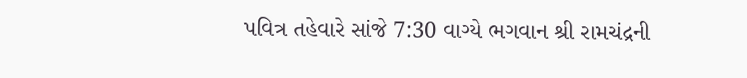પવિત્ર તહેવારે સાંજે 7:30 વાગ્યે ભગવાન શ્રી રામચંદ્રની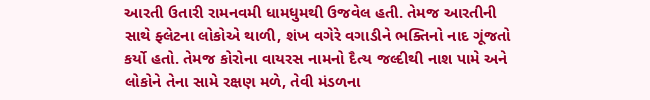આરતી ઉતારી રામનવમી ધામધુમથી ઉજવેલ હતી. તેમજ આરતીની સાથે ફ્લેટના લોકોએ થાળી, શંખ વગેરે વગાડીને ભક્તિનો નાદ ગૂંજતો કર્યો હતો. તેમજ કોરોના વાયરસ નામનો દૈત્ય જલ્દીથી નાશ પામે અને લોકોને તેના સામે રક્ષણ મળે, તેવી મંડળના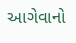આગેવાનો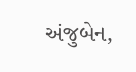અંજુબેન,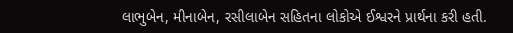લાભુબેન, મીનાબેન, રસીલાબેન સહિતના લોકોએ ઈશ્વરને પ્રાર્થના કરી હતી.